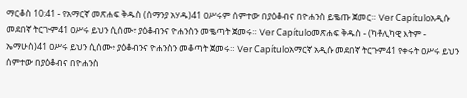ማርቆስ 10:41 - የአማርኛ መጽሐፍ ቅዱስ (ሰማንያ አሃዱ)41 ዐሥሩም ሰምተው በያዕቆብና በዮሐንስ ይቈጡ ጀመር። Ver Capítuloአዲሱ መደበኛ ትርጒም41 ዐሥሩ ይህን ሲሰሙ፣ ያዕቆብንና ዮሐንስን መቈጣት ጀመሩ። Ver Capítuloመጽሐፍ ቅዱስ - (ካቶሊካዊ እትም - ኤማሁስ)41 ዐሥሩ ይህን ሲሰሙ፥ ያዕቆብንና ዮሐንስን መቆጣት ጀመሩ። Ver Capítuloአማርኛ አዲሱ መደበኛ ትርጉም41 የቀሩት ዐሥሩ ይህን ሰምተው በያዕቆብና በዮሐንስ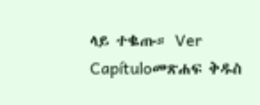ላይ ተቈጡ። Ver Capítuloመጽሐፍ ቅዱስ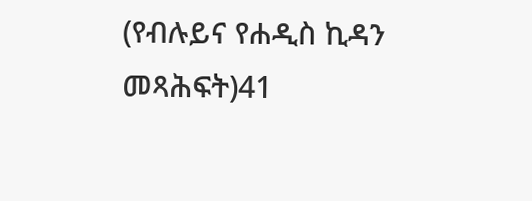(የብሉይና የሐዲስ ኪዳን መጻሕፍት)41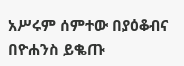አሥሩም ሰምተው በያዕቆብና በዮሐንስ ይቈጡ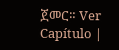ጀመር። Ver Capítulo |